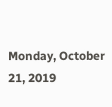Monday, October 21, 2019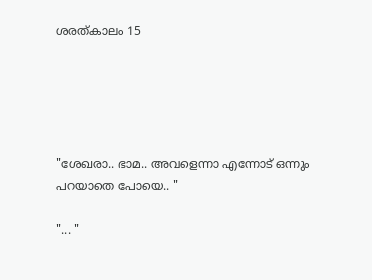ശരത്കാലം 15





"ശേഖരാ.. ഭാമ.. അവളെന്നാ എന്നോട് ഒന്നും പറയാതെ പോയെ.. "

"... "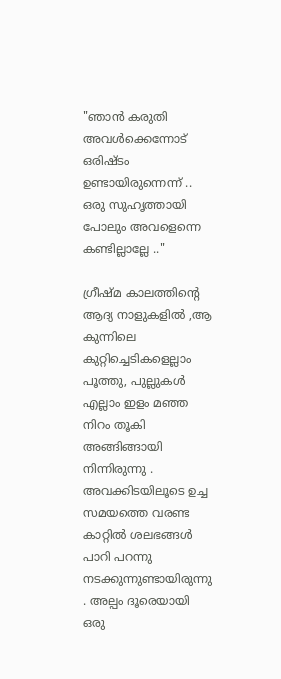"ഞാൻ കരുതി അവൾക്കെന്നോട് ഒരിഷ്ടം ഉണ്ടായിരുന്നെന്ന് .. ഒരു സുഹൃത്തായി പോലും അവളെന്നെ കണ്ടില്ലാല്ലേ .."

ഗ്രീഷ്മ കാലത്തിന്റെ ആദ്യ നാളുകളിൽ ,ആ കുന്നിലെ കുറ്റിച്ചെടികളെല്ലാം പൂത്തു, പുല്ലുകൾ എല്ലാം ഇളം മഞ്ഞ നിറം തൂകി അങ്ങിങ്ങായി നിന്നിരുന്നു . അവക്കിടയിലൂടെ ഉച്ച സമയത്തെ വരണ്ട കാറ്റിൽ ശലഭങ്ങൾ പാറി പറന്നു നടക്കുന്നുണ്ടായിരുന്നു . അല്പം ദൂരെയായി ഒരു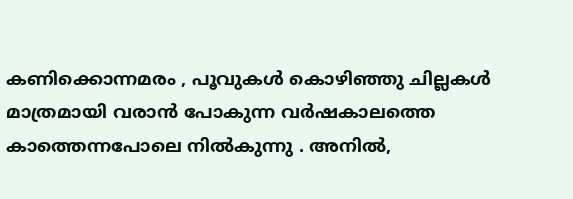കണിക്കൊന്നമരം , പൂവുകൾ കൊഴിഞ്ഞു ചില്ലകൾ മാത്രമായി വരാൻ പോകുന്ന വർഷകാലത്തെ കാത്തെന്നപോലെ നിൽകുന്നു . അനിൽ,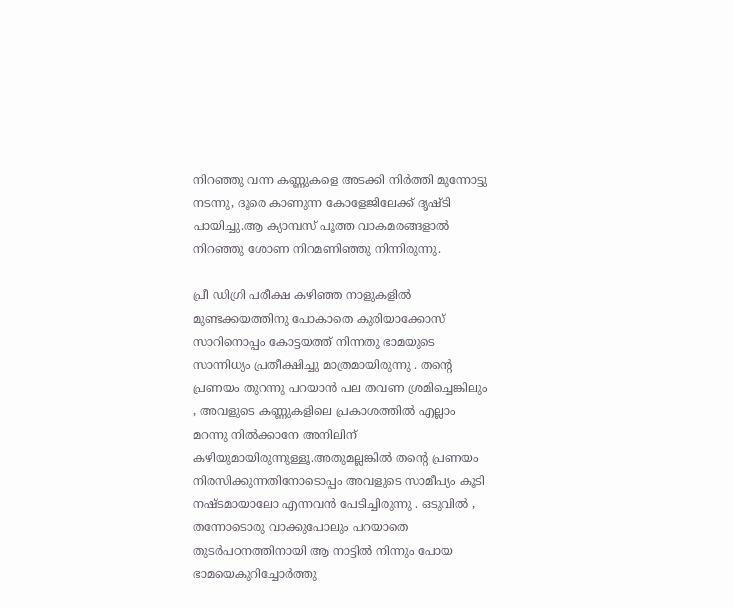നിറഞ്ഞു വന്ന കണ്ണുകളെ അടക്കി നിർത്തി മുന്നോട്ടു നടന്നു, ദൂരെ കാണുന്ന കോളേജിലേക്ക് ദൃഷ്ടി പായിച്ചു.ആ ക്യാമ്പസ് പൂത്ത വാകമരങ്ങളാൽ നിറഞ്ഞു ശോണ നിറമണിഞ്ഞു നിന്നിരുന്നു.

പ്രീ ഡിഗ്രി പരീക്ഷ കഴിഞ്ഞ നാളുകളിൽ മുണ്ടക്കയത്തിനു പോകാതെ കുരിയാക്കോസ് സാറിനൊപ്പം കോട്ടയത്ത് നിന്നതു ഭാമയുടെ സാന്നിധ്യം പ്രതീക്ഷിച്ചു മാത്രമായിരുന്നു . തന്റെ പ്രണയം തുറന്നു പറയാൻ പല തവണ ശ്രമിച്ചെങ്കിലും , അവളുടെ കണ്ണുകളിലെ പ്രകാശത്തിൽ എല്ലാം മറന്നു നിൽക്കാനേ അനിലിന് കഴിയുമായിരുന്നുള്ളൂ.അതുമല്ലങ്കിൽ തന്റെ പ്രണയം നിരസിക്കുന്നതിനോടൊപ്പം അവളുടെ സാമീപ്യം കൂടി നഷ്ടമായാലോ എന്നവൻ പേടിച്ചിരുന്നു . ഒടുവിൽ , തന്നോടൊരു വാക്കുപോലും പറയാതെ തുടർപഠനത്തിനായി ആ നാട്ടിൽ നിന്നും പോയ ഭാമയെകുറിച്ചോർത്തു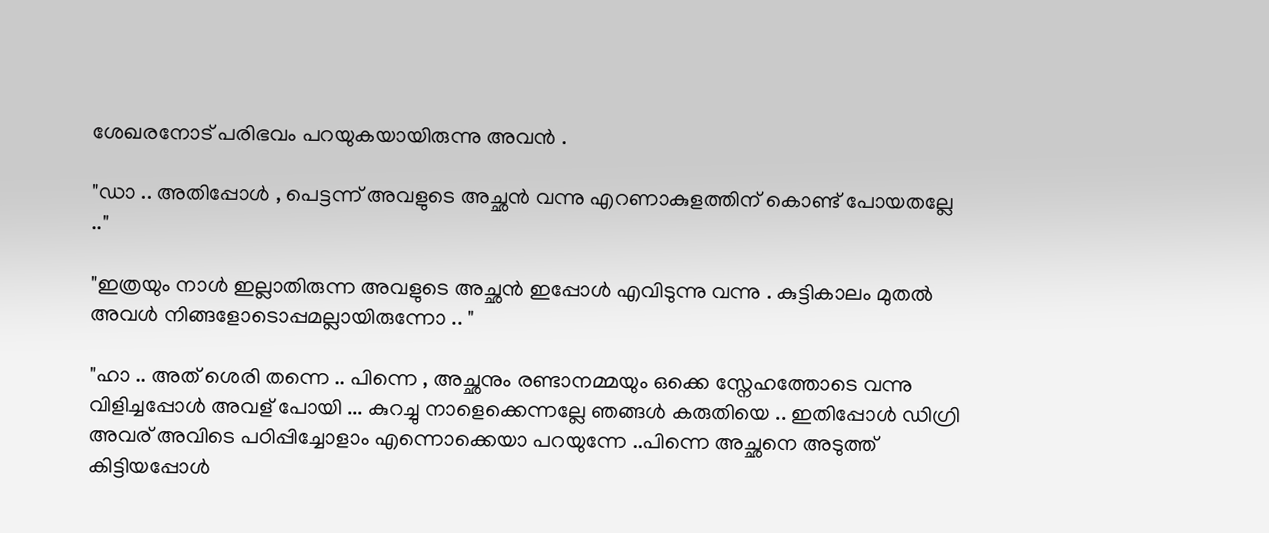ശേഖരനോട് പരിഭവം പറയുകയായിരുന്നു അവൻ .

"ഡാ .. അതിപ്പോൾ , പെട്ടന്ന് അവളുടെ അച്ഛൻ വന്നു എറണാകുളത്തിന് കൊണ്ട് പോയതല്ലേ .."

"ഇത്രയും നാൾ ഇല്ലാതിരുന്ന അവളുടെ അച്ഛൻ ഇപ്പോൾ എവിടുന്നു വന്നു . കുട്ടികാലം മുതൽ അവൾ നിങ്ങളോടൊപ്പമല്ലായിരുന്നോ .. "

"ഹാ .. അത് ശെരി തന്നെ .. പിന്നെ , അച്ഛനും രണ്ടാനമ്മയും ഒക്കെ സ്നേഹത്തോടെ വന്നു വിളിച്ചപ്പോൾ അവള് പോയി ... കുറച്ചു നാളെക്കെന്നല്ലേ ഞങ്ങൾ കരുതിയെ .. ഇതിപ്പോൾ ഡിഗ്രി അവര് അവിടെ പഠിപ്പിച്ചോളാം എന്നൊക്കെയാ പറയുന്നേ ..പിന്നെ അച്ഛനെ അടുത്ത് കിട്ടിയപ്പോൾ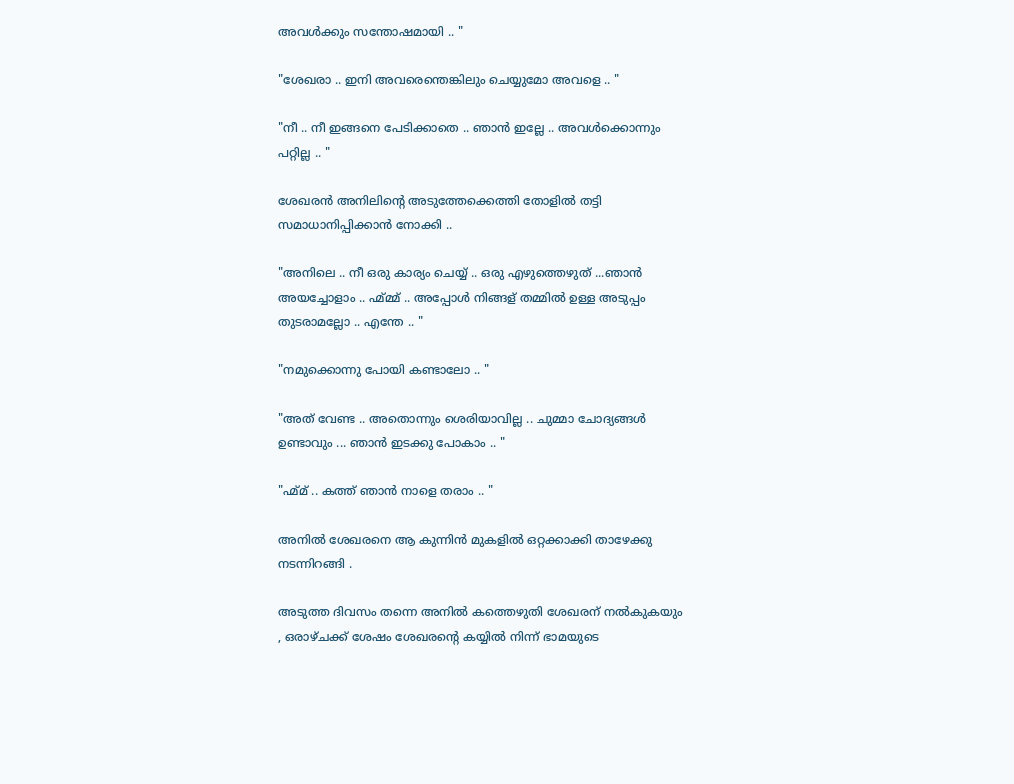അവൾക്കും സന്തോഷമായി .. "

"ശേഖരാ .. ഇനി അവരെന്തെങ്കിലും ചെയ്യുമോ അവളെ .. "

"നീ .. നീ ഇങ്ങനെ പേടിക്കാതെ .. ഞാൻ ഇല്ലേ .. അവൾക്കൊന്നും പറ്റില്ല .. "

ശേഖരൻ അനിലിന്റെ അടുത്തേക്കെത്തി തോളിൽ തട്ടി സമാധാനിപ്പിക്കാൻ നോക്കി ..

"അനിലെ .. നീ ഒരു കാര്യം ചെയ്യ് .. ഒരു എഴുത്തെഴുത് ...ഞാൻ അയച്ചോളാം .. ഹ്മ്മ്മ് .. അപ്പോൾ നിങ്ങള് തമ്മിൽ ഉള്ള അടുപ്പം തുടരാമല്ലോ .. എന്തേ .. "

"നമുക്കൊന്നു പോയി കണ്ടാലോ .. "

"അത് വേണ്ട .. അതൊന്നും ശെരിയാവില്ല .. ചുമ്മാ ചോദ്യങ്ങൾ ഉണ്ടാവും ... ഞാൻ ഇടക്കു പോകാം .. "

"ഹ്മ്മ് .. കത്ത് ഞാൻ നാളെ തരാം .. "

അനിൽ ശേഖരനെ ആ കുന്നിൻ മുകളിൽ ഒറ്റക്കാക്കി താഴേക്കു നടന്നിറങ്ങി .

അടുത്ത ദിവസം തന്നെ അനിൽ കത്തെഴുതി ശേഖരന് നൽകുകയും , ഒരാഴ്ചക്ക് ശേഷം ശേഖരന്റെ കയ്യിൽ നിന്ന് ഭാമയുടെ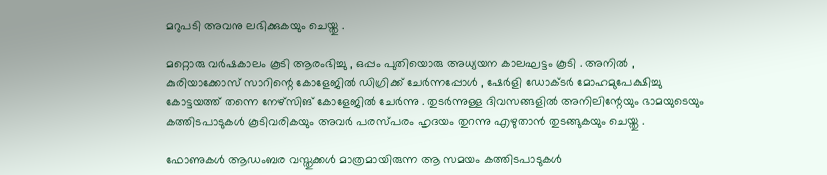മറുപടി അവനു ലഭിക്കുകയും ചെയ്തു .

മറ്റൊരു വർഷകാലം കൂടി ആരംഭിച്ചു , ഒപ്പം പുതിയൊരു അധ്യയന കാലഘട്ടം കൂടി . അനിൽ , കുരിയാക്കോസ് സാറിന്റെ കോളേജിൽ ഡിഗ്രിക്ക് ചേർന്നപ്പോൾ , ഷേർളി ഡോക്ടർ മോഹമുപേക്ഷിച്ചു കോട്ടയത്ത് തന്നെ നേഴ്സിങ് കോളേജിൽ ചേർന്നു . തുടർന്നുള്ള ദിവസങ്ങളിൽ അനിലിന്റേയും ഭാമയുടെയും കത്തിടപാടുകൾ കൂടിവരികയും അവർ പരസ്പരം ഹൃദയം തുറന്നു എഴുതാൻ തുടങ്ങുകയും ചെയ്തു .

ഫോണുകൾ ആഡംബര വസ്തുക്കൾ മാത്രമായിരുന്ന ആ സമയം കത്തിടപാടുകൾ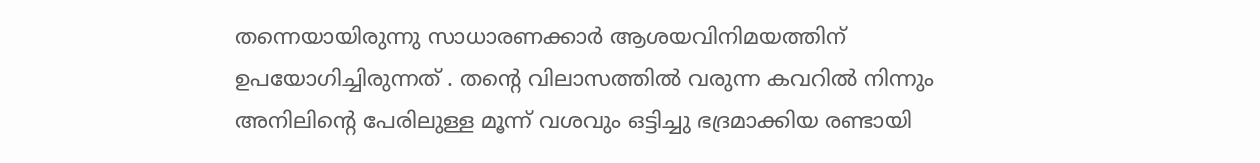തന്നെയായിരുന്നു സാധാരണക്കാർ ആശയവിനിമയത്തിന് ഉപയോഗിച്ചിരുന്നത് . തന്റെ വിലാസത്തിൽ വരുന്ന കവറിൽ നിന്നും അനിലിന്റെ പേരിലുള്ള മൂന്ന് വശവും ഒട്ടിച്ചു ഭദ്രമാക്കിയ രണ്ടായി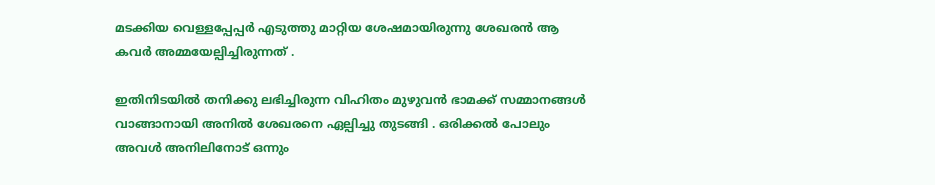മടക്കിയ വെള്ളപ്പേപ്പർ എടുത്തു മാറ്റിയ ശേഷമായിരുന്നു ശേഖരൻ ആ കവർ അമ്മയേല്പിച്ചിരുന്നത് .

ഇതിനിടയിൽ തനിക്കു ലഭിച്ചിരുന്ന വിഹിതം മുഴുവൻ ഭാമക്ക് സമ്മാനങ്ങൾ വാങ്ങാനായി അനിൽ ശേഖരനെ ഏല്പിച്ചു തുടങ്ങി . ഒരിക്കൽ പോലും അവൾ അനിലിനോട് ഒന്നും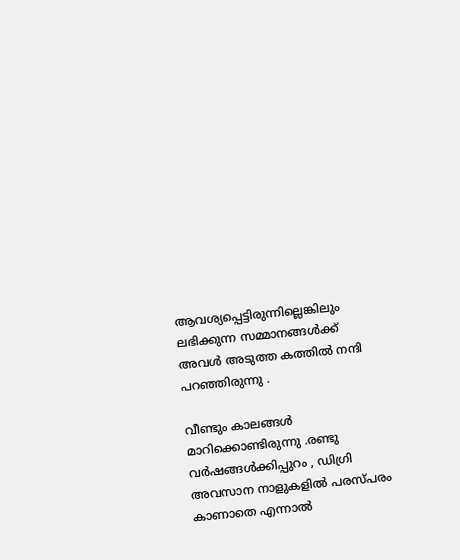ആവശ്യപ്പെട്ടിരുന്നില്ലെങ്കിലും ലഭിക്കുന്ന സമ്മാനങ്ങൾക്ക് അവൾ അടുത്ത കത്തിൽ നന്ദി പറഞ്ഞിരുന്നു .

വീണ്ടും കാലങ്ങൾ മാറിക്കൊണ്ടിരുന്നു .രണ്ടു വർഷങ്ങൾക്കിപ്പുറം , ഡിഗ്രി അവസാന നാളുകളിൽ പരസ്പരം കാണാതെ എന്നാൽ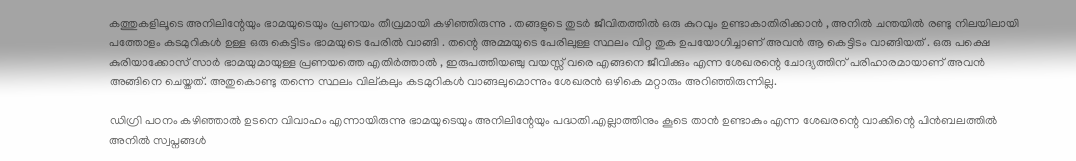കത്തുകളിലൂടെ അനിലിന്റേയും ഭാമയുടെയും പ്രണയം തീവ്രമായി കഴിഞ്ഞിരുന്നു . തങ്ങളുടെ തുടർ ജീവിതത്തിൽ ഒരു കുറവും ഉണ്ടാകാതിരിക്കാൻ , അനിൽ ചന്തയിൽ രണ്ടു നിലയിലായി പത്തോളം കടമുറികൾ ഉള്ള ഒരു കെട്ടിടം ഭാമയുടെ പേരിൽ വാങ്ങി . തന്റെ അമ്മയുടെ പേരിലുള്ള സ്ഥലം വിറ്റ തുക ഉപയോഗിച്ചാണ് അവൻ ആ കെട്ടിടം വാങ്ങിയത് . ഒരു പക്ഷെ കുരിയാക്കോസ് സാർ ഭാമയുമായുള്ള പ്രണയത്തെ എതിർത്താൽ , ഇരുപത്തിയഞ്ചു വയസ്സ് വരെ എങ്ങനെ ജീവിക്കും എന്ന ശേഖരന്റെ ചോദ്യത്തിന് പരിഹാരമായാണ് അവൻ അങ്ങിനെ ചെയ്തത്. അതുകൊണ്ടു തന്നെ സ്ഥലം വില്കലും കടമുറികൾ വാങ്ങലുമൊന്നും ശേഖരൻ ഒഴികെ മറ്റാരും അറിഞ്ഞിരുന്നില്ല.

ഡിഗ്രി പഠനം കഴിഞ്ഞാൽ ഉടനെ വിവാഹം എന്നായിരുന്നു ഭാമയുടെയും അനിലിന്റേയും പദ്ധതി.എല്ലാത്തിനും കൂടെ താൻ ഉണ്ടാകും എന്ന ശേഖരന്റെ വാക്കിന്റെ പിൻബലത്തിൽ അനിൽ സ്വപ്നങ്ങൾ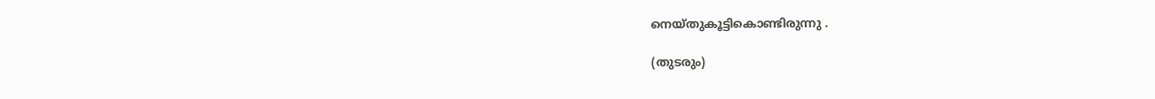നെയ്തുകൂട്ടികൊണ്ടിരുന്നു .

(തുടരും)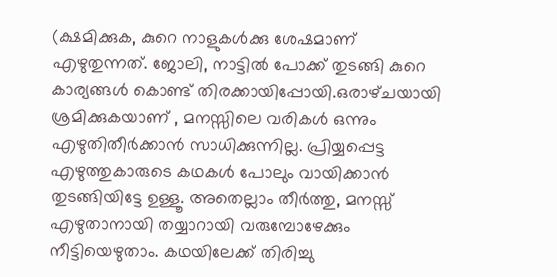(ക്ഷമിക്കുക, കുറെ നാളുകൾക്കു ശേഷമാണ് എഴുതുന്നത്. ജോലി, നാട്ടിൽ പോക്ക് തുടങ്ങി കുറെ കാര്യങ്ങൾ കൊണ്ട് തിരക്കായിപ്പോയി.ഒരാഴ്‌ചയായി ശ്രമിക്കുകയാണ് , മനസ്സിലെ വരികൾ ഒന്നും എഴുതിതീർക്കാൻ സാധിക്കുന്നില്ല. പ്രിയ്യപ്പെട്ട എഴുത്തുകാരുടെ കഥകൾ പോലും വായിക്കാൻ തുടങ്ങിയിട്ടേ ഉള്ളൂ. അതെല്ലാം തീർത്തു, മനസ്സ് എഴുതാനായി തയ്യാറായി വരുമ്പോഴേക്കും നീട്ടിയെഴുതാം. കഥയിലേക്ക്‌ തിരിച്ചു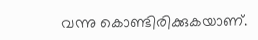വന്നു കൊണ്ടിരിക്കുകയാണ്.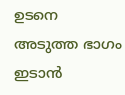ഉടനെ അടുത്ത ഭാഗം ഇടാൻ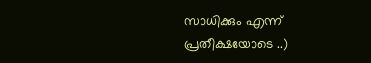സാധിക്കും എന്ന് പ്രതീക്ഷയോടെ ..)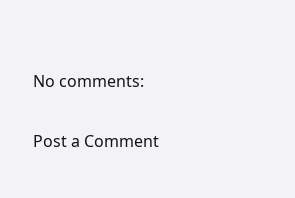No comments:

Post a Comment